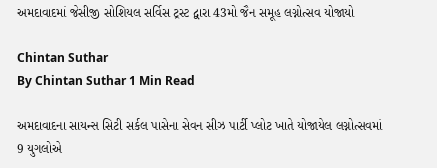અમદાવાદમાં જેસીજી સોશિયલ સર્વિસ ટ્રસ્ટ દ્વારા 43મો જૈન સમૂહ લગ્નોત્સવ યોજાયો

Chintan Suthar
By Chintan Suthar 1 Min Read

અમદાવાદના સાયન્સ સિટી સર્કલ પાસેના સેવન સીઝ પાર્ટી પ્લોટ ખાતે યોજાયેલ લગ્નોત્સવમાં 9 યુગલોએ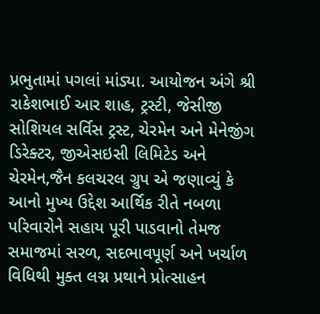પ્રભુતામાં પગલાં માંડ્યા. આયોજન અંગે શ્રી રાકેશભાઈ આર શાહ, ટ્રસ્ટી, જેસીજી સોશિયલ સર્વિસ ટ્રસ્ટ, ચેરમેન અને મેનેજીંગ ડિરેક્ટર, જીએસઇસી લિમિટેડ અને ચેરમેન,જૈન કલચરલ ગ્રુપ એ જણાવ્યું કે આનો મુખ્ય ઉદ્દેશ આર્થિક રીતે નબળા પરિવારોને સહાય પૂરી પાડવાનો તેમજ સમાજમાં સરળ, સદભાવપૂર્ણ અને ખર્ચાળ વિધિથી મુક્ત લગ્ન પ્રથાને પ્રોત્સાહન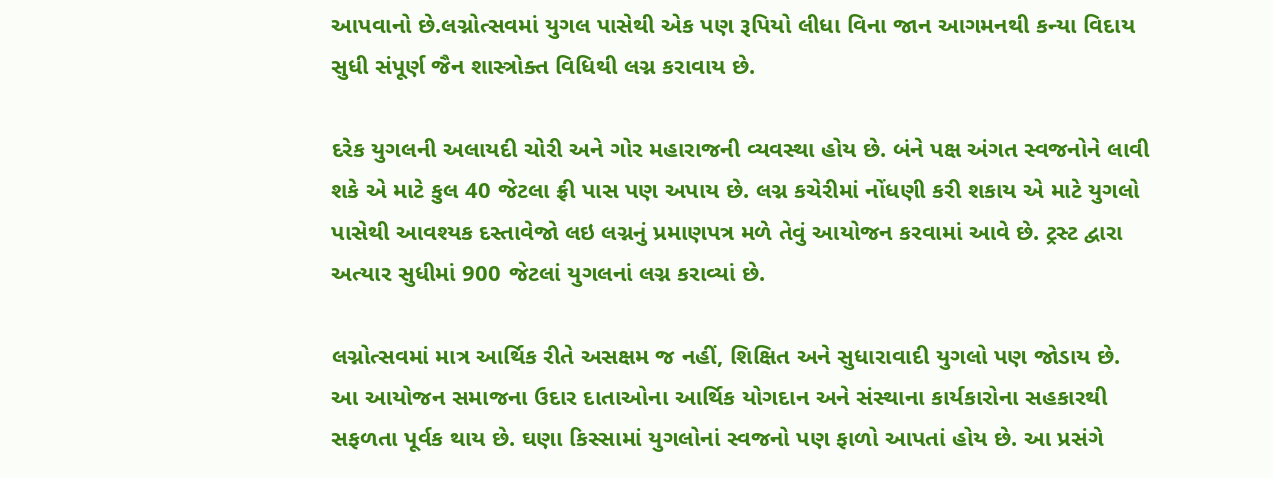આપવાનો છે.લગ્નોત્સવમાં યુગલ પાસેથી એક પણ રૂપિયો લીધા વિના જાન આગમનથી કન્યા વિદાય સુધી સંપૂર્ણ જૈન શાસ્ત્રોક્ત વિધિથી લગ્ન કરાવાય છે.

દરેક યુગલની અલાયદી ચોરી અને ગોર મહારાજની વ્યવસ્થા હોય છે. બંને પક્ષ અંગત સ્વજનોને લાવી શકે એ માટે કુલ 40 જેટલા ફ્રી પાસ પણ અપાય છે. લગ્ન કચેરીમાં નોંધણી કરી શકાય એ માટે યુગલો પાસેથી આવશ્યક દસ્તાવેજો લઇ લગ્નનું પ્રમાણપત્ર મળે તેવું આયોજન કરવામાં આવે છે. ટ્રસ્ટ દ્વારા અત્યાર સુધીમાં 900 જેટલાં યુગલનાં લગ્ન કરાવ્યાં છે.

લગ્નોત્સવમાં માત્ર આર્થિક રીતે અસક્ષમ જ નહીં, શિક્ષિત અને સુધારાવાદી યુગલો પણ જોડાય છે. આ આયોજન સમાજના ઉદાર દાતાઓના આર્થિક યોગદાન અને સંસ્થાના કાર્યકારોના સહકારથી સફળતા પૂર્વક થાય છે. ઘણા કિસ્સામાં યુગલોનાં સ્વજનો પણ ફાળો આપતાં હોય છે. આ પ્રસંગે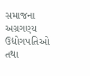સમાજના અગ્રગણ્ય ઉદ્યોગપતિઓ તથા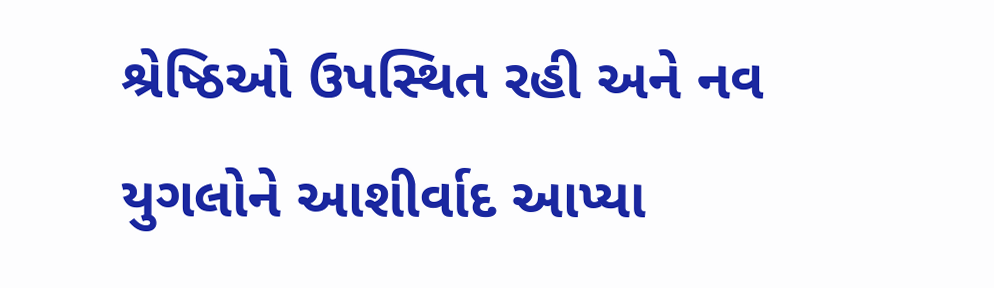શ્રેષ્ઠિઓ ઉપસ્થિત રહી અને નવ યુગલોને આશીર્વાદ આપ્યા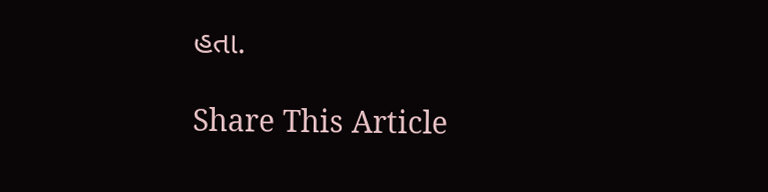હતા.

Share This Article